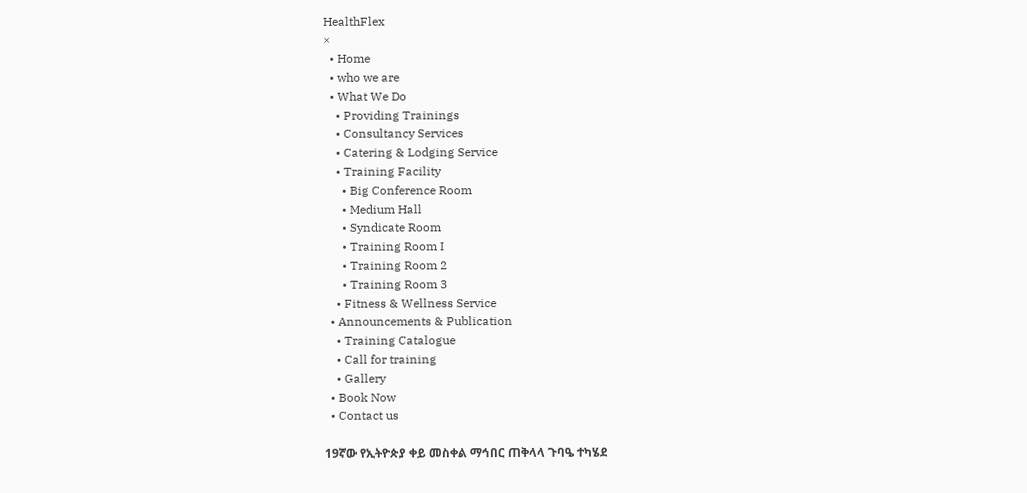HealthFlex
×
  • Home
  • who we are
  • What We Do
    • Providing Trainings
    • Consultancy Services
    • Catering & Lodging Service
    • Training Facility
      • Big Conference Room
      • Medium Hall
      • Syndicate Room
      • Training Room I
      • Training Room 2
      • Training Room 3
    • Fitness & Wellness Service
  • Announcements & Publication
    • Training Catalogue
    • Call for training
    • Gallery
  • Book Now
  • Contact us

19ኛው የኢትዮጵያ ቀይ መስቀል ማኅበር ጠቅላላ ጉባዔ ተካሄደ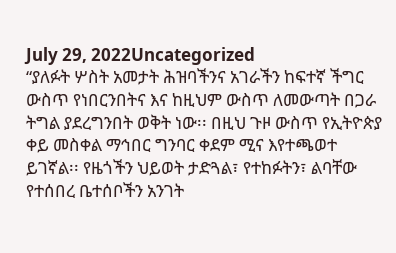July 29, 2022Uncategorized
“ያለፉት ሦስት አመታት ሕዝባችንና አገራችን ከፍተኛ ችግር ውስጥ የነበርንበትና እና ከዚህም ውስጥ ለመውጣት በጋራ ትግል ያደረግንበት ወቅት ነው፡፡ በዚህ ጉዞ ውስጥ የኢትዮጵያ ቀይ መስቀል ማኅበር ግንባር ቀደም ሚና እየተጫወተ ይገኛል፡፡ የዜጎችን ህይወት ታድጓል፣ የተከፉትን፣ ልባቸው የተሰበረ ቤተሰቦችን አንገት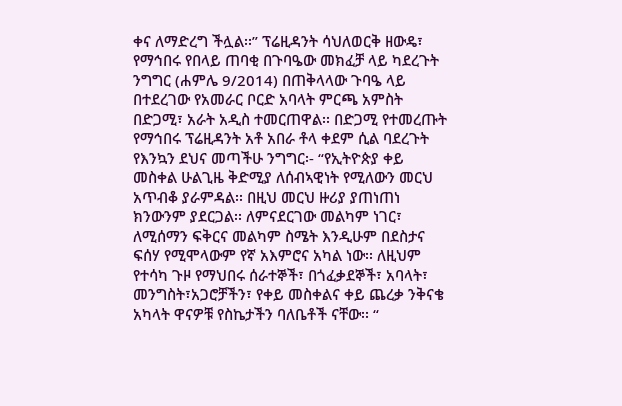ቀና ለማድረግ ችሏል፡፡” ፕሬዚዳንት ሳህለወርቅ ዘውዴ፣ የማኅበሩ የበላይ ጠባቂ በጉባዔው መክፈቻ ላይ ካደረጉት ንግግር (ሐምሌ 9/2014) በጠቅላላው ጉባዔ ላይ በተደረገው የአመራር ቦርድ አባላት ምርጫ አምስት በድጋሚ፣ አራት አዲስ ተመርጠዋል፡፡ በድጋሚ የተመረጡት የማኅበሩ ፕሬዚዳንት አቶ አበራ ቶላ ቀደም ሲል ባደረጉት የእንኳን ደህና መጣችሁ ንግግር፡- “የኢትዮጵያ ቀይ መስቀል ሁልጊዜ ቅድሚያ ለሰብኣዊነት የሚለውን መርህ አጥብቆ ያራምዳል፡፡ በዚህ መርህ ዙሪያ ያጠነጠነ ክንውንም ያደርጋል፡፡ ለምናደርገው መልካም ነገር፣ ለሚሰማን ፍቅርና መልካም ስሜት እንዲሁም በደስታና ፍሰሃ የሚሞላውም የኛ አእምሮና አካል ነው፡፡ ለዚህም የተሳካ ጉዞ የማህበሩ ሰራተኞች፣ በጎፈቃደኞች፣ አባላት፣ መንግስት፣አጋሮቻችን፣ የቀይ መስቀልና ቀይ ጨረቃ ንቅናቄ አካላት ዋናዎቹ የስኬታችን ባለቤቶች ናቸው፡፡ “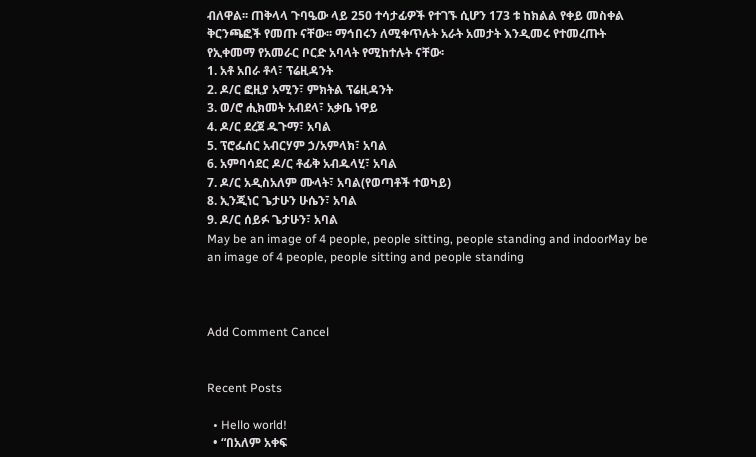ብለዋል፡፡ ጠቅላላ ጉባዔው ላይ 250 ተሳታፊዎች የተገኙ ሲሆን 173 ቱ ከክልል የቀይ መስቀል ቅርንጫፎች የመጡ ናቸው፡፡ ማኅበሩን ለሚቀጥሉት አራት አመታት እንዲመሩ የተመረጡት የኢቀመማ የአመራር ቦርድ አባላት የሚከተሉት ናቸው፡
1. አቶ አበራ ቶላ፣ ፕሬዚዳንት
2. ዶ/ር ፎዚያ አሚን፣ ምክትል ፕሬዚዳንት
3. ወ/ሮ ሒክመት አብደላ፣ አቃቤ ነዋይ
4. ዶ/ር ደረጀ ዱጉማ፣ አባል
5. ፕሮፌሰር አብርሃም ኃ/አምላክ፣ አባል
6. አምባሳደር ዶ/ር ቶፊቅ አብዱላሂ፣ አባል
7. ዶ/ር አዲስአለም ሙላት፣ አባል(የወጣቶች ተወካይ)
8. ኢንጂነር ጌታሁን ሁሴን፣ አባል
9. ዶ/ር ሰይፉ ጌታሁን፣ አባል
May be an image of 4 people, people sitting, people standing and indoorMay be an image of 4 people, people sitting and people standing



Add Comment Cancel


Recent Posts

  • Hello world!
  • “በአለም አቀፍ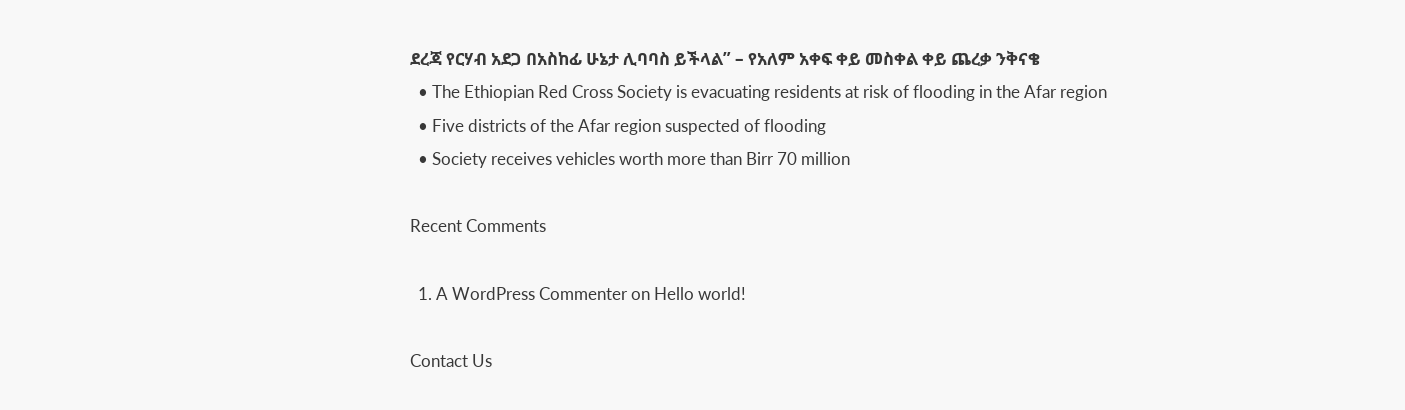ደረጃ የርሃብ አደጋ በአስከፊ ሁኔታ ሊባባስ ይችላል” – የአለም አቀፍ ቀይ መስቀል ቀይ ጨረቃ ንቅናቄ
  • The Ethiopian Red Cross Society is evacuating residents at risk of flooding in the Afar region
  • Five districts of the Afar region suspected of flooding
  • Society receives vehicles worth more than Birr 70 million

Recent Comments

  1. A WordPress Commenter on Hello world!

Contact Us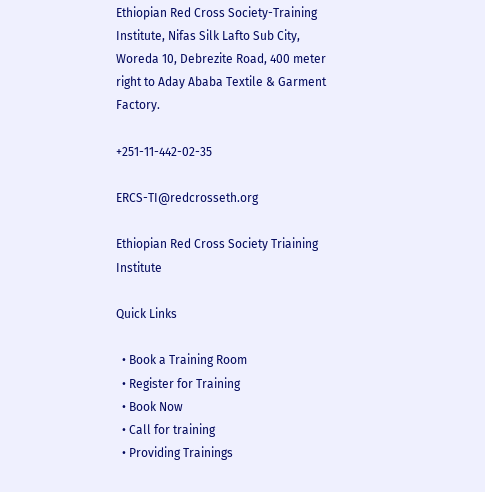Ethiopian Red Cross Society-Training Institute, Nifas Silk Lafto Sub City, Woreda 10, Debrezite Road, 400 meter right to Aday Ababa Textile & Garment Factory.

+251-11-442-02-35

ERCS-TI@redcrosseth.org

Ethiopian Red Cross Society Triaining Institute

Quick Links

  • Book a Training Room
  • Register for Training
  • Book Now
  • Call for training
  • Providing Trainings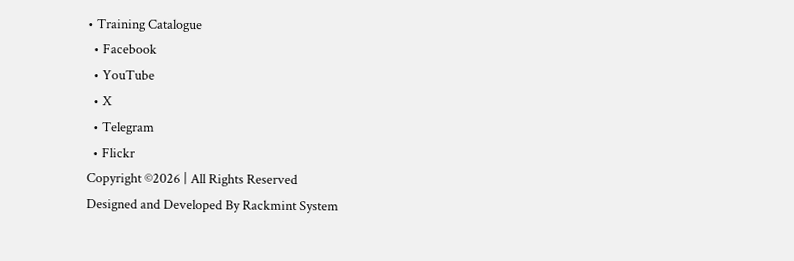• Training Catalogue
  • Facebook
  • YouTube
  • X
  • Telegram
  • Flickr
Copyright ©2026 | All Rights Reserved
Designed and Developed By Rackmint System